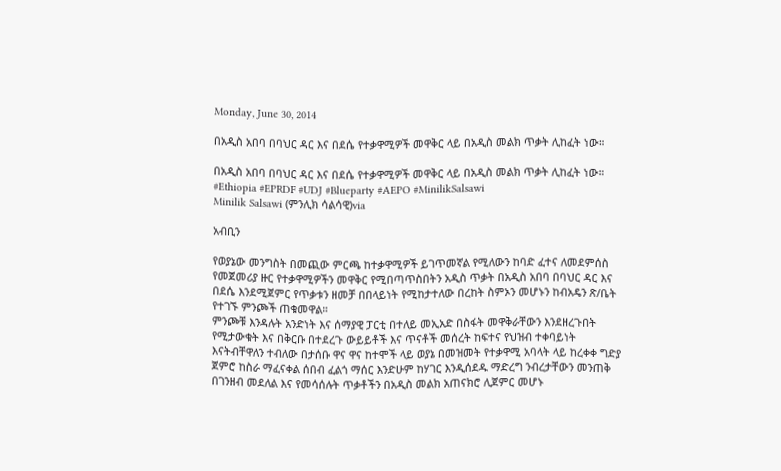Monday, June 30, 2014

በአዲስ አበባ በባህር ዳር እና በደሴ የተቃዋሚዎች መዋቅር ላይ በአዲስ መልክ ጥቃት ሊከፈት ነው።

በአዲስ አበባ በባህር ዳር እና በደሴ የተቃዋሚዎች መዋቅር ላይ በአዲስ መልክ ጥቃት ሊከፈት ነው።
#Ethiopia #EPRDF #UDJ #Blueparty #AEPO #MinilikSalsawi
Minilik Salsawi (ምንሊክ ሳልሳዊ)via

አብቢን

የወያኔው መንግስት በመጪው ምርጫ ከተቃዋሚዎች ይገጥመኛል የሚለውን ከባድ ፈተና ለመደምሰስ የመጀመሪያ ዙር የተቃዋሚዎችን መዋቅር የሚበጣጥስበትን አዲስ ጥቃት በአዲስ አበባ በባህር ዳር እና በደሴ እንደሚጀምር የጥቃቱን ዘመቻ በበላይነት የሚከታተለው በረከት ስምኦን መሆኑን ከብአዴን ጽ/ቤት የተገኙ ምንጮች ጠቁመዋል።
ምንጮቹ እንዳሉት አንድነት እና ሰማያዊ ፓርቲ በተለይ መኢአድ በስፋት መዋቅራቸውን እንደዘረጉበት የሚታውቁት እና በቅርቡ በተደረጉ ውይይቶች እና ጥናቶች መሰረት ከፍተና የህዝብ ተቀባይነት እናትብቸዋለን ተብለው በታሰቡ ዋና ዋና ከተሞች ላይ ወያኔ በመዝመት የተቃዋሚ አባላት ላይ ከረቀቀ ግድያ ጀምሮ ከስራ ማፈናቀል ሰበብ ፈልጎ ማሰር እንድሁም ከሃገር እንዲሰደዱ ማድረግ ንብረታቸውን መንጠቅ በገንዘብ መደለል እና የመሳሰሉት ጥቃቶችን በአዲስ መልክ አጠናክሮ ሊጀምር መሆኑ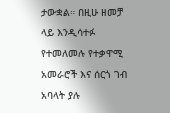ታውቋል። በዚሁ ዘመቻ ላይ እንዲሳተፉ የተመለመሉ የተቃዋሚ አመራሮች እና ሰርጎ ገብ አባላት ያሉ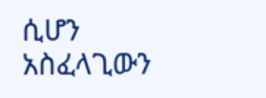ሲሆን አስፈላጊውን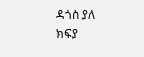ዳጎስ ያለ ክፍያ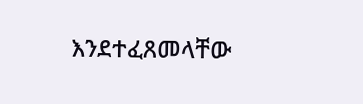እንደተፈጸመላቸው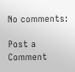No comments:

Post a Comment